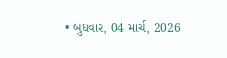• બુધવાર, 04 માર્ચ, 2026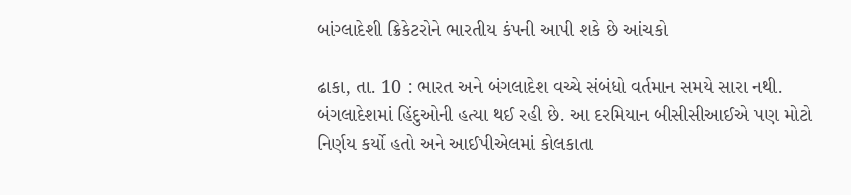બાંગ્લાદેશી ક્રિકેટરોને ભારતીય કંપની આપી શકે છે આંચકો

ઢાકા, તા. 10 : ભારત અને બંગલાદેશ વચ્ચે સંબંધો વર્તમાન સમયે સારા નથી. બંગલાદેશમાં હિંદુઓની હત્યા થઈ રહી છે. આ દરમિયાન બીસીસીઆઈએ પણ મોટો નિર્ણય કર્યો હતો અને આઈપીએલમાં કોલકાતા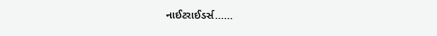નાઈટરાઈડર્સ......